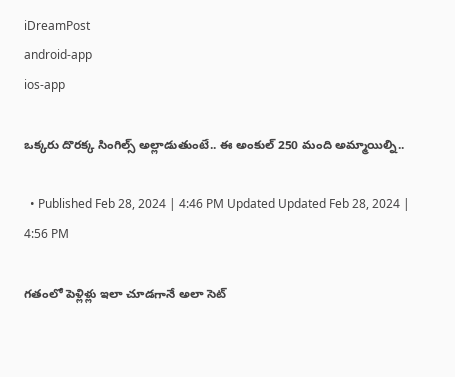iDreamPost
android-app
ios-app

ఒక్కరు దొరక్క సింగిల్స్ అల్లాడుతుంటే.. ఈ అంకుల్ 250 మంది అమ్మాయిల్ని..

  • Published Feb 28, 2024 | 4:46 PM Updated Updated Feb 28, 2024 | 4:56 PM

గతంలో పెళ్లిళ్లు ఇలా చూడగానే అలా సెట్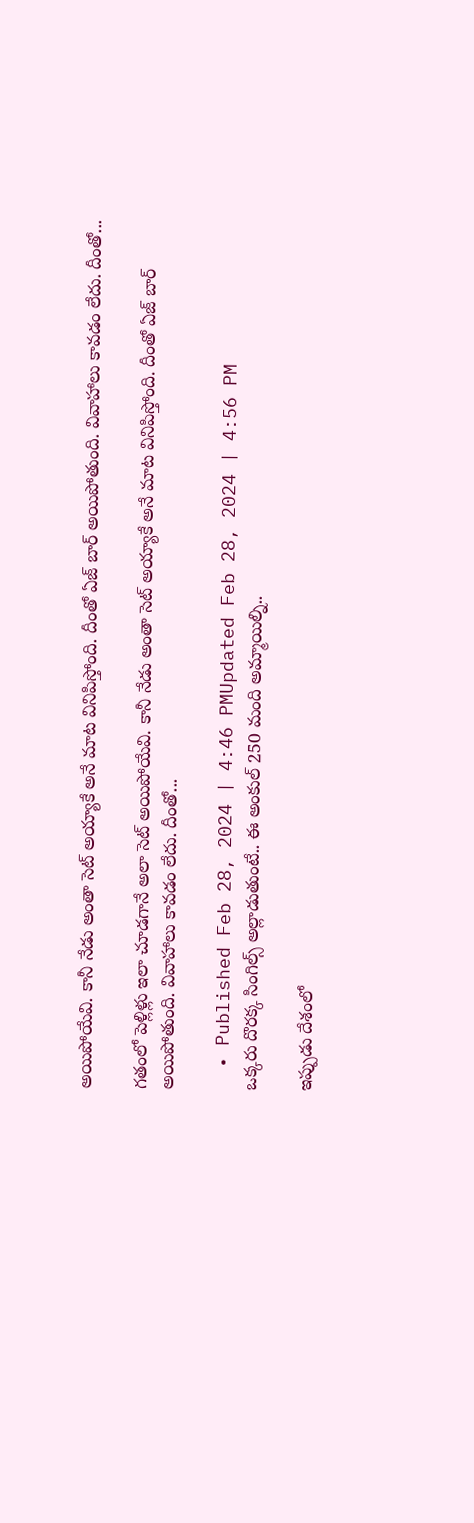అయిపోయేవి. కానీ నేడు అంతా సెట్ అయ్యాకే అనే మాట వినిపిస్తోంది. దీంతో ఏజ్ బార్ అయిపోతుంది. వివాహాలు కావడం లేదు. దీంతో...

గతంలో పెళ్లిళ్లు ఇలా చూడగానే అలా సెట్ అయిపోయేవి. కానీ నేడు అంతా సెట్ అయ్యాకే అనే మాట వినిపిస్తోంది. దీంతో ఏజ్ బార్ అయిపోతుంది. వివాహాలు కావడం లేదు. దీంతో...

  • Published Feb 28, 2024 | 4:46 PMUpdated Feb 28, 2024 | 4:56 PM
ఒక్కరు దొరక్క సింగిల్స్ అల్లాడుతుంటే.. ఈ అంకుల్ 250 మంది అమ్మాయిల్ని..

ఇప్పుడు దేశంలో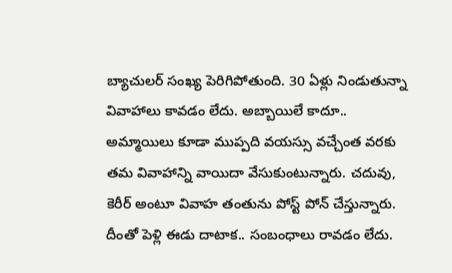బ్యాచులర్ సంఖ్య పెరిగిపోతుంది. 30 ఏళ్లు నిండుతున్నా వివాహాలు కావడం లేదు. అబ్బాయిలే కాదూ.. అమ్మాయిలు కూడా ముప్పది వయస్సు వచ్చేంత వరకు తమ వివాహాన్ని వాయిదా వేసుకుంటున్నారు. చదువు, కెరీర్ అంటూ వివాహ తంతును పోస్ట్ పోన్ చేస్తున్నారు. దీంతో పెళ్లి ఈడు దాటాక.. సంబంధాలు రావడం లేదు.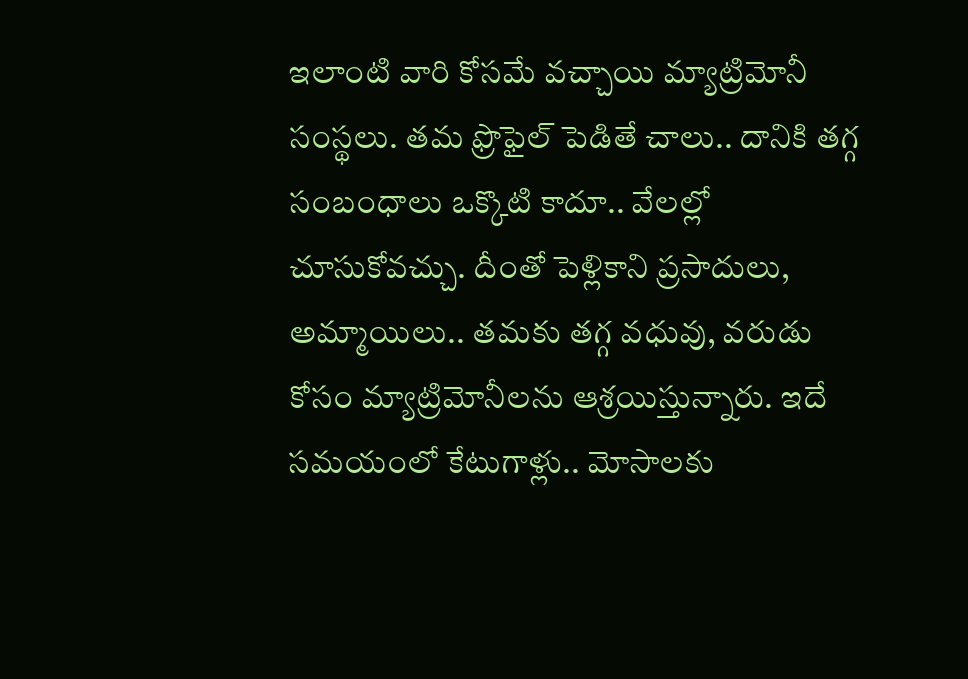ఇలాంటి వారి కోసమే వచ్చాయి మ్యాట్రిమోనీ సంస్థలు. తమ ఫ్రొఫైల్ పెడితే చాలు.. దానికి తగ్గ సంబంధాలు ఒక్కొటి కాదూ.. వేలల్లో చూసుకోవచ్చు. దీంతో పెళ్లికాని ప్రసాదులు, అమ్మాయిలు.. తమకు తగ్గ వధువు, వరుడు కోసం మ్యాట్రిమోనీలను ఆశ్రయిస్తున్నారు. ఇదే సమయంలో కేటుగాళ్లు.. మోసాలకు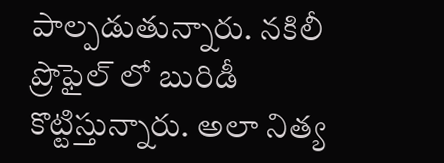పాల్పడుతున్నారు. నకిలీ ప్రొఫైల్ లో బురిడీ కొట్టిస్తున్నారు. అలా నిత్య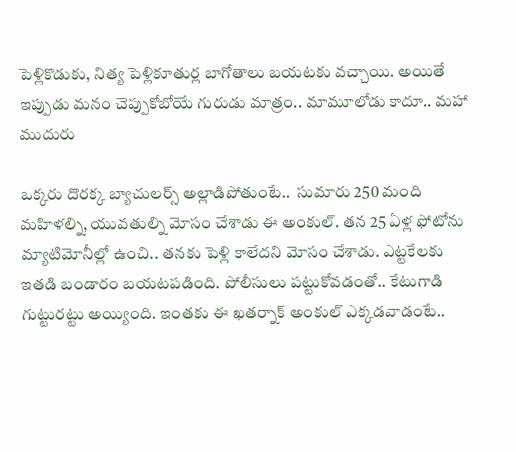పెళ్లికొడుకు, నిత్య పెళ్లికూతుర్ల బాగోతాలు బయటకు వచ్చాయి. అయితే ఇప్పుడు మనం చెప్పుకోబోయే గురుడు మాత్రం.. మామూలోడు కాదూ.. మహా ముదురు

ఒక్కరు దొరక్క బ్యాచులర్స్ అల్లాడిపోతుంటే..  సుమారు 250 మంది మహిళల్ని, యువతుల్ని మోసం చేశాడు ఈ అంకుల్. తన 25 ఏళ్ల ఫోటోను మ్యాటిమోనీల్లో ఉంచి.. తనకు పెళ్లి కాలేదని మోసం చేశాడు. ఎట్టకేలకు ఇతడి బండారం బయటపడింది. పోలీసులు పట్టుకోవడంతో.. కేటుగాడి గుట్టురట్టు అయ్యింది. ఇంతకు ఈ ఖతర్నాక్ అంకుల్ ఎక్కడవాడంటే..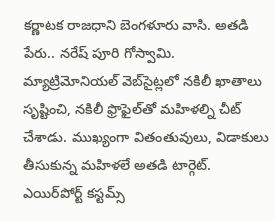కర్ణాటక రాజధాని బెంగళూరు వాసి. అతడి పేరు.. నరేష్ పూరి గోస్వామి. మ్యాట్రిమోనియల్ వెబ్‌సైట్లలో నకిలీ ఖాతాలు సృష్టించి, నకిలీ ఫ్రొఫైల్‌తో మహిళల్ని చీట్ చేశాడు. ముఖ్యంగా వితంతువులు, విడాకులు తీసుకున్న మహిళలే అతడి టార్గెట్. ఎయిర్‌పోర్ట్ కస్టమ్స్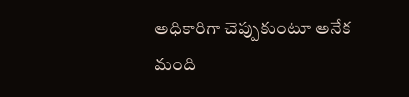అధికారిగా చెప్పుకుంటూ అనేక మంది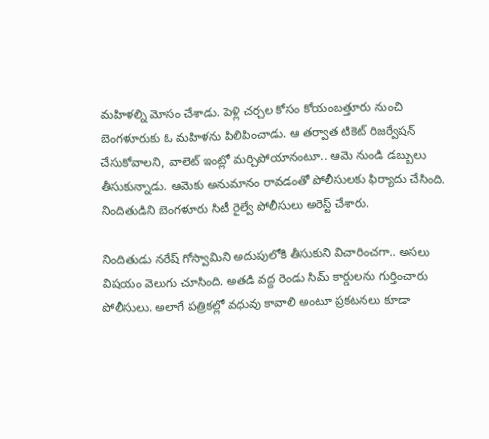మహిళల్ని మోసం చేశాడు. పెళ్లి చర్చల కోసం కోయంబత్తూరు నుంచి బెంగళూరుకు ఓ మహిళను పిలిపించాడు. ఆ తర్వాత టికెట్‌ రిజర్వేషన్‌ చేసుకోవాలని, వాలెట్ ఇంట్లో మర్చిపోయానంటూ.. ఆమె నుండి డబ్బులు తీసుకున్నాడు. ఆమెకు అనుమానం రావడంతో పోలీసులకు ఫిర్యాదు చేసింది. నిందితుడిని బెంగళూరు సిటీ రైల్వే పోలీసులు అరెస్ట్ చేశారు.

నిందితుడు నరేష్ గోస్వామిని అదుపులోకి తీసుకుని విచారించగా.. అసలు విషయం వెలుగు చూసింది. అతడి వద్ద రెండు సిమ్ కార్డులను గుర్తించారు పోలీసులు. అలాగే పత్రికల్లో వధువు కావాలి అంటూ ప్రకటనలు కూడా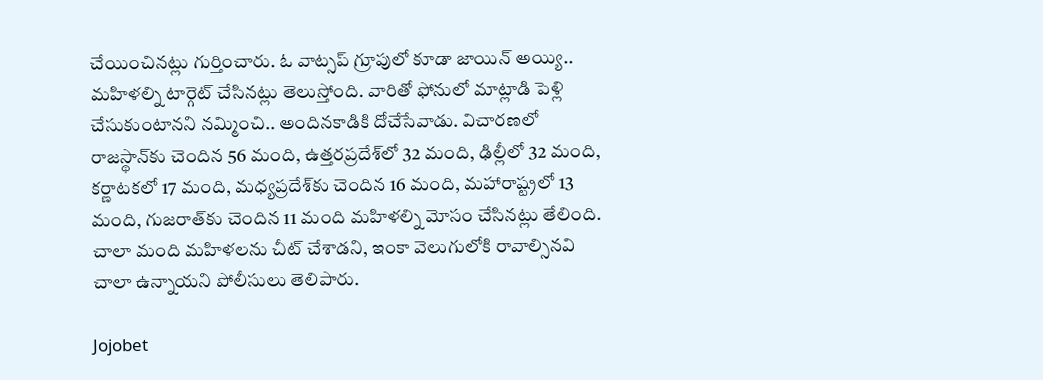చేయించినట్లు గుర్తించారు. ఓ వాట్సప్ గ్రూపులో కూడా జాయిన్ అయ్యి.. మహిళల్ని టార్గెట్ చేసినట్లు తెలుస్తోంది. వారితో ఫోనులో మాట్లాడి పెళ్లి చేసుకుంటానని నమ్మించి.. అందినకాడికి దోచేసేవాడు. విచారణలో రాజస్థాన్‌కు చెందిన 56 మంది, ఉత్తరప్రదేశ్‌లో 32 మంది, ఢిల్లీలో 32 మంది, కర్ణాటకలో 17 మంది, మధ్యప్రదేశ్‌కు చెందిన 16 మంది, మహారాష్ట్రలో 13 మంది, గుజరాత్‌కు చెందిన 11 మంది మహిళల్ని మోసం చేసినట్లు తేలింది. చాలా మంది మహిళలను చీట్ చేశాడని, ఇంకా వెలుగులోకి రావాల్సినవి చాలా ఉన్నాయని పోలీసులు తెలిపారు.

Jojobet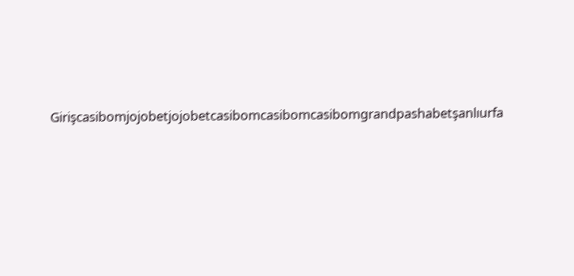Girişcasibomjojobetjojobetcasibomcasibomcasibomgrandpashabetşanlıurfa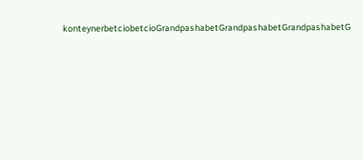konteynerbetciobetcioGrandpashabetGrandpashabetGrandpashabetG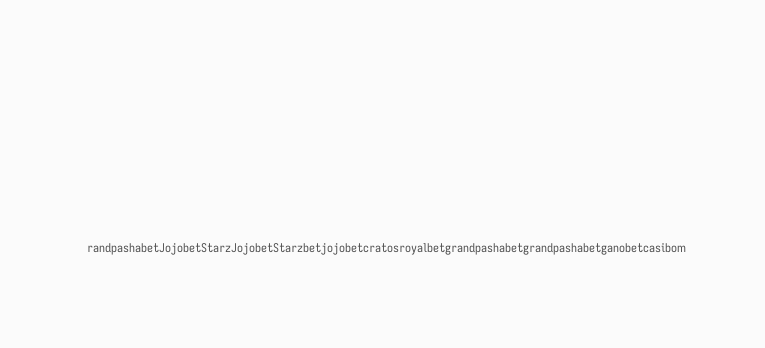randpashabetJojobetStarzJojobetStarzbetjojobetcratosroyalbetgrandpashabetgrandpashabetganobetcasibom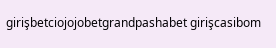girişbetciojojobetgrandpashabet girişcasibom